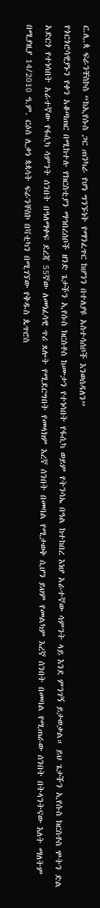ር.ሊ.ጳ ፍራንቸስኮስ “ከኢየሱስ ጋር ጠንካራ የሆነ ግንኙነት የማንፈጥር ከሆንን በተለያዩ አስተሳሰቦች እንወሰዳለን”
የጎርጎሮሳዊያኑን የቀን አቆጣጠር በሚከተሉ የክርስቲያን ማኅበረሰቦች ዘንድ ጌታችን ኢየሱስ ክርስቶስ ከሙታን የተነሳበት የፋሲካ ወይም የትንሳኤ በዓል ከተከበረ እነሆ አራተኛው ሳምንት ላይ እንደ ምንገኝ ይታወቃል። ይህ ጌታችን ኢየሱስ ክርስቶስ ሞትን ድል አድርጎ የተነሳበት አራተኛው የፋሲካ ሳምንት ሰንበት በዓለማቀፍ ደረጃ 55ኛው ለመነፈሳዊ ጥሪ ጸሎት የሚደርግበት የመላክም እረኛ ሰንበት በመባል የሚታወቅ ሲሆን ይህም የመልካም እረኛ ሰንበት በመባል የሚጠራው ሰንበት በትላንትናው እለት ማለትም በሚያዚያ 14/2010 ዓ.ም. ርዕሰ ሊቃነ ጳጳሳት ፍራንቸስኮ በቫቲካን በሚገኘው የቅዱስ ጴጥሮስ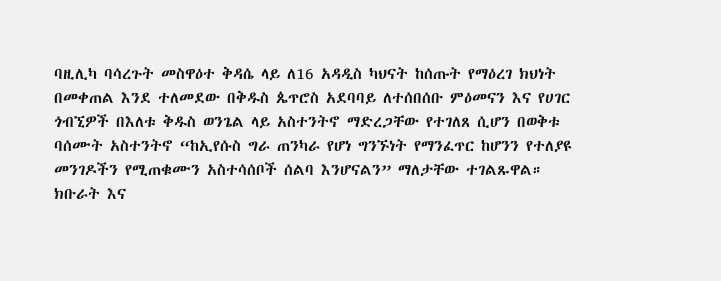ባዚሊካ ባሳረጉት መስዋዕተ ቅዳሴ ላይ ለ16 አዳዲስ ካህናት ከሰጡት የማዕረገ ክህነት በመቀጠል እንደ ተለመደው በቅዱስ ጴጥሮስ አደባባይ ለተሰበሰቡ ምዕመናን እና የሀገር ጎብኚዎች በእለቱ ቅዱስ ወንጌል ላይ አስተንትኖ ማድረጋቸው የተገለጸ ሲሆን በወቅቱ ባሰሙት አስተንትኖ “ከኢየሱስ ግራ ጠንካራ የሆነ ግንኙነት የማንፈጥር ከሆንን የተለያዩ መንገዶችን የሚጠቁሙን አስተሳሰቦች ሰልባ እንሆናልን” ማለታቸው ተገልጹዋል።
ክቡራት እና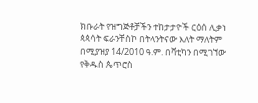ክቡራት የዝግጅቶቻችን ተከታታዮች ርዕሰ ሊቃነ ጳጳሳት ፍራንቸስኮ በትላንትናው እለት ማለትም በሚያዝያ 14/2010 ዓ.ም. በቫቲካን በሚገኘው የቅዱስ ጴጥሮስ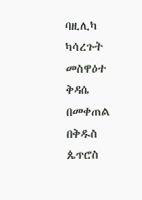ባዚሊካ ካሳረጉት መስዋዕተ ቅዳሴ በመቀጠል በቅዱስ ጴጥሮስ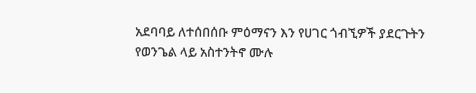አደባባይ ለተሰበሰቡ ምዕማናን እን የሀገር ጎብኚዎች ያደርጉትን የወንጌል ላይ አስተንትኖ ሙሉ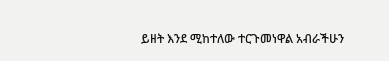ይዘት እንደ ሚከተለው ተርጉመነዋል አብራችሁን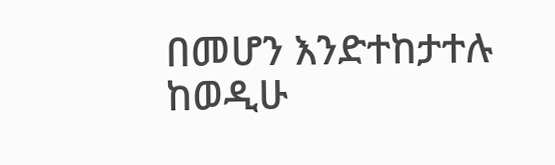በመሆን እንድተከታተሉ ከወዲሁ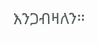እንጋብዛለን።